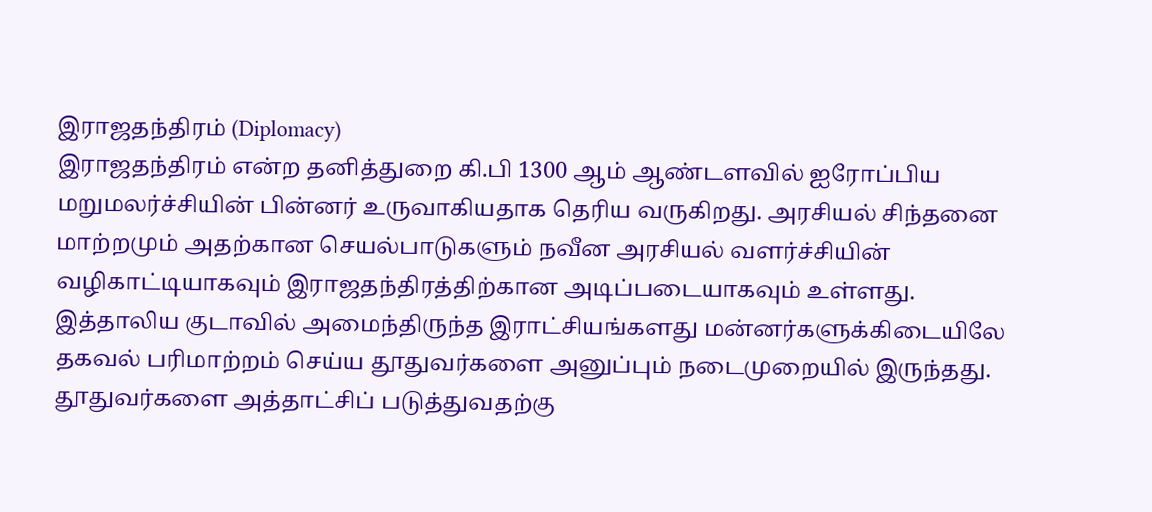இராஜதந்திரம் (Diplomacy)
இராஜதந்திரம் என்ற தனித்துறை கி.பி 1300 ஆம் ஆண்டளவில் ஐரோப்பிய மறுமலர்ச்சியின் பின்னர் உருவாகியதாக தெரிய வருகிறது. அரசியல் சிந்தனை மாற்றமும் அதற்கான செயல்பாடுகளும் நவீன அரசியல் வளர்ச்சியின் வழிகாட்டியாகவும் இராஜதந்திரத்திற்கான அடிப்படையாகவும் உள்ளது. இத்தாலிய குடாவில் அமைந்திருந்த இராட்சியங்களது மன்னர்களுக்கிடையிலே தகவல் பரிமாற்றம் செய்ய தூதுவர்களை அனுப்பும் நடைமுறையில் இருந்தது. தூதுவர்களை அத்தாட்சிப் படுத்துவதற்கு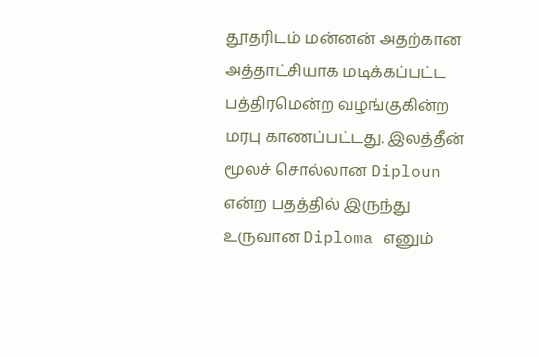தூதரிடம் மன்னன் அதற்கான அத்தாட்சியாக மடிக்கப்பட்ட பத்திரமென்ற வழங்குகின்ற மரபு காணப்பட்டது. இலத்தீன் மூலச் சொல்லான Diploun என்ற பதத்தில் இருந்து உருவான Diploma எனும்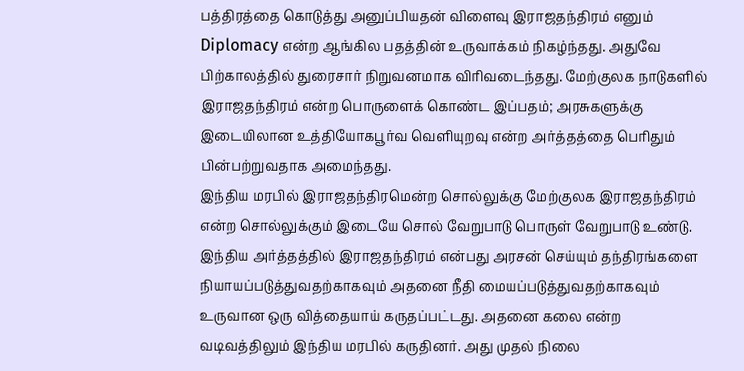பத்திரத்தை கொடுத்து அனுப்பியதன் விளைவு இராஜதந்திரம் எனும் Diplomacy என்ற ஆங்கில பதத்தின் உருவாக்கம் நிகழ்ந்தது. அதுவே பிற்காலத்தில் துரைசார் நிறுவனமாக விரிவடைந்தது. மேற்குலக நாடுகளில் இராஜதந்திரம் என்ற பொருளைக் கொண்ட இப்பதம்; அரசுகளுக்கு இடையிலான உத்தியோகபூர்வ வெளியுறவு என்ற அர்த்தத்தை பெரிதும் பின்பற்றுவதாக அமைந்தது.
இந்திய மரபில் இராஜதந்திரமென்ற சொல்லுக்கு மேற்குலக இராஜதந்திரம் என்ற சொல்லுக்கும் இடையே சொல் வேறுபாடு பொருள் வேறுபாடு உண்டு. இந்திய அர்த்தத்தில் இராஜதந்திரம் என்பது அரசன் செய்யும் தந்திரங்களை நியாயப்படுத்துவதற்காகவும் அதனை நீதி மையப்படுத்துவதற்காகவும் உருவான ஒரு வித்தையாய் கருதப்பட்டது. அதனை கலை என்ற வடிவத்திலும் இந்திய மரபில் கருதினர். அது முதல் நிலை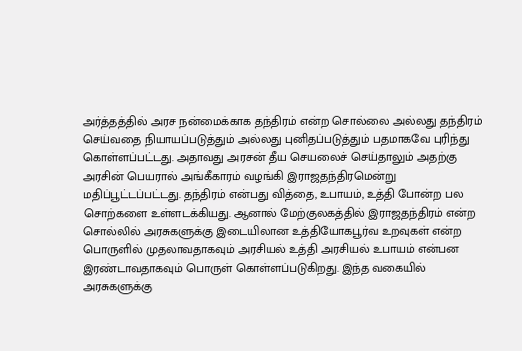அர்த்தத்தில் அரச நன்மைக்காக தந்திரம் என்ற சொல்லை அல்லது தந்திரம் செய்வதை நியாயப்படுத்தும் அல்லது புனிதப்படுத்தும் பதமாகவே புரிந்து கொள்ளப்பட்டது. அதாவது அரசன் தீய செயலைச் செய்தாலும் அதற்கு அரசின் பெயரால் அங்கீகாரம் வழங்கி இராஜதந்திரமென்று மதிப்பூட்டப்பட்டது. தந்திரம் என்பது வித்தை, உபாயம், உத்தி போன்ற பல சொற்களை உள்ளடக்கியது. ஆனால் மேற்குலகத்தில் இராஜதந்திரம் என்ற சொல்லில் அரசுகளுக்கு இடையிலான உத்தியோகபூர்வ உறவுகள் என்ற பொருளில் முதலாவதாகவும் அரசியல் உத்தி அரசியல் உபாயம் என்பன இரண்டாவதாகவும் பொருள் கொள்ளப்படுகிறது. இந்த வகையில் அரசுகளுக்கு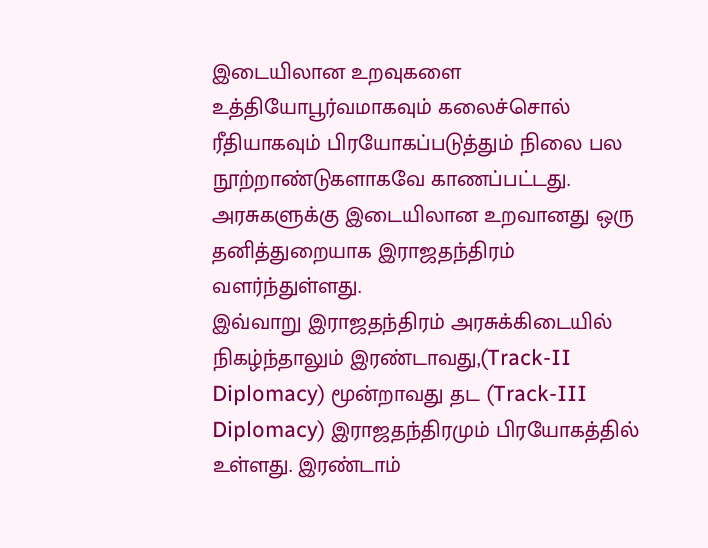இடையிலான உறவுகளை உத்தியோபூர்வமாகவும் கலைச்சொல் ரீதியாகவும் பிரயோகப்படுத்தும் நிலை பல நூற்றாண்டுகளாகவே காணப்பட்டது. அரசுகளுக்கு இடையிலான உறவானது ஒரு தனித்துறையாக இராஜதந்திரம் வளர்ந்துள்ளது.
இவ்வாறு இராஜதந்திரம் அரசுக்கிடையில் நிகழ்ந்தாலும் இரண்டாவது,(Track-II Diplomacy) மூன்றாவது தட (Track-III Diplomacy) இராஜதந்திரமும் பிரயோகத்தில் உள்ளது. இரண்டாம்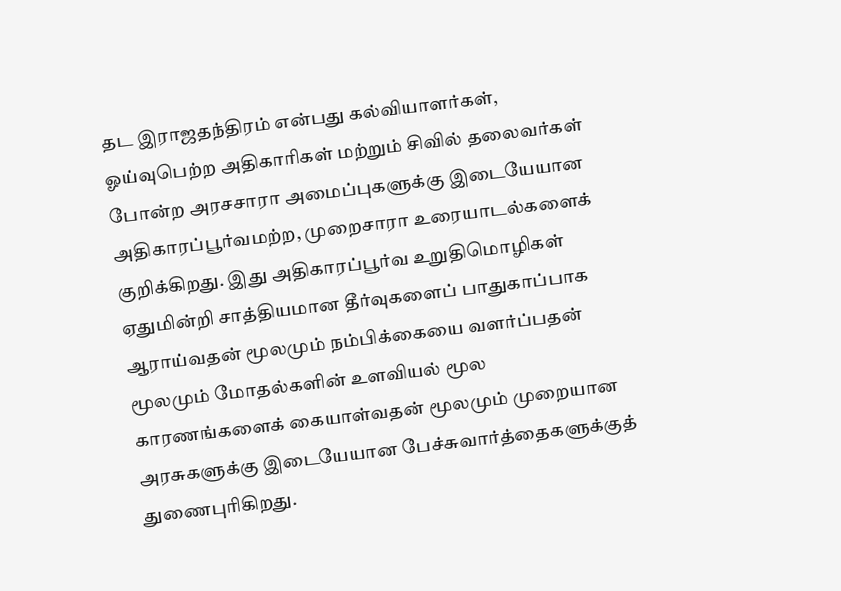தட இராஜதந்திரம் என்பது கல்வியாளர்கள், ஓய்வுபெற்ற அதிகாரிகள் மற்றும் சிவில் தலைவர்கள் போன்ற அரசசாரா அமைப்புகளுக்கு இடையேயான அதிகாரப்பூர்வமற்ற, முறைசாரா உரையாடல்களைக் குறிக்கிறது. இது அதிகாரப்பூர்வ உறுதிமொழிகள் ஏதுமின்றி சாத்தியமான தீர்வுகளைப் பாதுகாப்பாக ஆராய்வதன் மூலமும் நம்பிக்கையை வளர்ப்பதன் மூலமும் மோதல்களின் உளவியல் மூல காரணங்களைக் கையாள்வதன் மூலமும் முறையான அரசுகளுக்கு இடையேயான பேச்சுவார்த்தைகளுக்குத் துணைபுரிகிறது.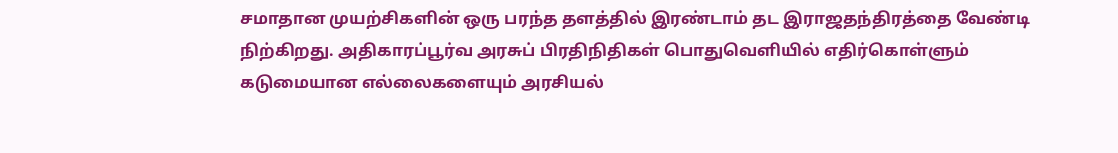சமாதான முயற்சிகளின் ஒரு பரந்த தளத்தில் இரண்டாம் தட இராஜதந்திரத்தை வேண்டி நிற்கிறது. அதிகாரப்பூர்வ அரசுப் பிரதிநிதிகள் பொதுவெளியில் எதிர்கொள்ளும் கடுமையான எல்லைகளையும் அரசியல்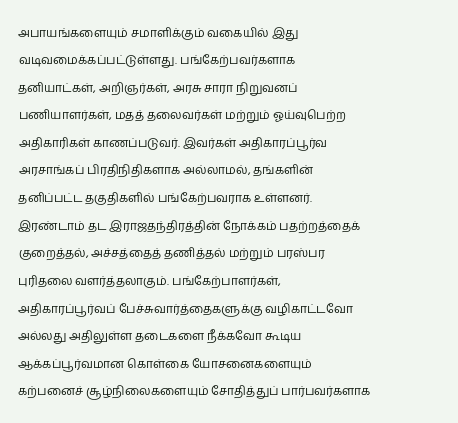அபாயங்களையும் சமாளிக்கும் வகையில் இது வடிவமைக்கப்பட்டுள்ளது. பங்கேற்பவர்களாக தனியாட்கள், அறிஞர்கள், அரசு சாரா நிறுவனப் பணியாளர்கள், மதத் தலைவர்கள் மற்றும் ஓய்வுபெற்ற அதிகாரிகள் காணப்படுவர். இவர்கள் அதிகாரப்பூர்வ அரசாங்கப் பிரதிநிதிகளாக அல்லாமல், தங்களின் தனிப்பட்ட தகுதிகளில் பங்கேற்பவராக உள்ளனர்.
இரண்டாம் தட இராஜதந்திரத்தின் நோக்கம் பதற்றத்தைக் குறைத்தல், அச்சத்தைத் தணித்தல் மற்றும் பரஸ்பர புரிதலை வளர்த்தலாகும். பங்கேற்பாளர்கள், அதிகாரப்பூர்வப் பேச்சுவார்த்தைகளுக்கு வழிகாட்டவோ அல்லது அதிலுள்ள தடைகளை நீக்கவோ கூடிய ஆக்கப்பூர்வமான கொள்கை யோசனைகளையும் கற்பனைச் சூழ்நிலைகளையும் சோதித்துப் பார்பவர்களாக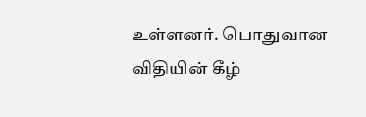உள்ளனர். பொதுவான விதியின் கீழ்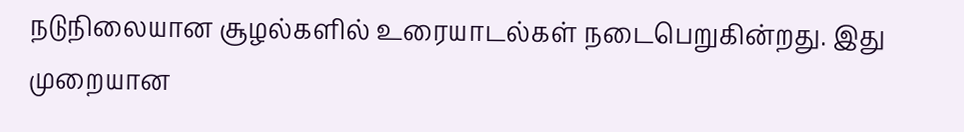நடுநிலையான சூழல்களில் உரையாடல்கள் நடைபெறுகின்றது. இது முறையான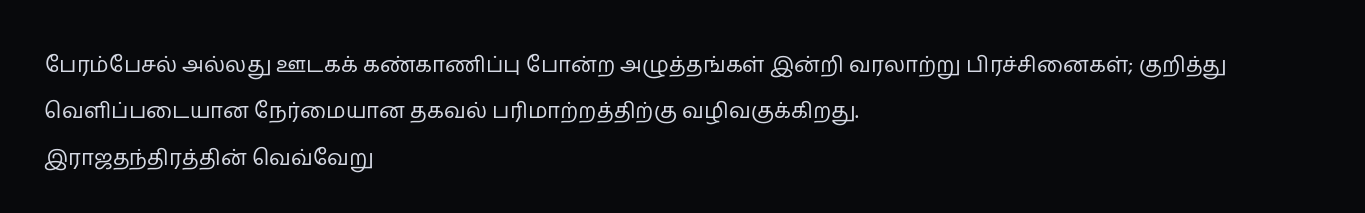பேரம்பேசல் அல்லது ஊடகக் கண்காணிப்பு போன்ற அழுத்தங்கள் இன்றி வரலாற்று பிரச்சினைகள்; குறித்து வெளிப்படையான நேர்மையான தகவல் பரிமாற்றத்திற்கு வழிவகுக்கிறது.
இராஜதந்திரத்தின் வெவ்வேறு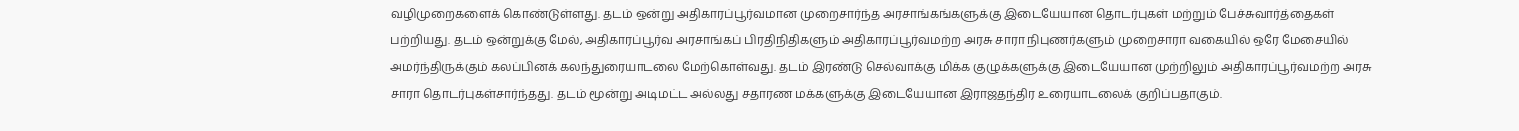வழிமுறைகளைக் கொண்டுள்ளது. தடம் ஒன்று அதிகாரப்பூர்வமான முறைசார்ந்த அரசாங்கங்களுக்கு இடையேயான தொடர்புகள் மற்றும் பேச்சுவார்த்தைகள் பற்றியது. தடம் ஒன்றுக்கு மேல், அதிகாரப்பூர்வ அரசாங்கப் பிரதிநிதிகளும் அதிகாரப்பூர்வமற்ற அரசு சாரா நிபுணர்களும் முறைசாரா வகையில் ஒரே மேசையில் அமர்ந்திருக்கும் கலப்பினக் கலந்துரையாடலை மேற்கொள்வது. தடம் இரண்டு செல்வாக்கு மிக்க குழுக்களுக்கு இடையேயான முற்றிலும் அதிகாரப்பூர்வமற்ற அரசு சாரா தொடர்புகள்சார்ந்தது. தடம் மூன்று அடிமட்ட அல்லது சதாரண மக்களுக்கு இடையேயான இராஜதந்திர உரையாடலைக் குறிப்பதாகும்.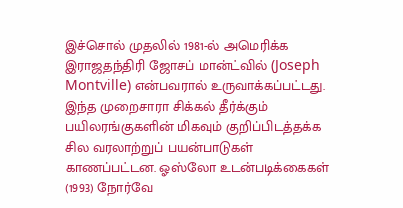இச்சொல் முதலில் 1981-ல் அமெரிக்க இராஜதந்திரி ஜோசப் மான்ட்வில் (Joseph Montville) என்பவரால் உருவாக்கப்பட்டது. இந்த முறைசாரா சிக்கல் தீர்க்கும் பயிலரங்குகளின் மிகவும் குறிப்பிடத்தக்க சில வரலாற்றுப் பயன்பாடுகள் காணப்பட்டன. ஓஸ்லோ உடன்படிக்கைகள் (1993) நோர்வே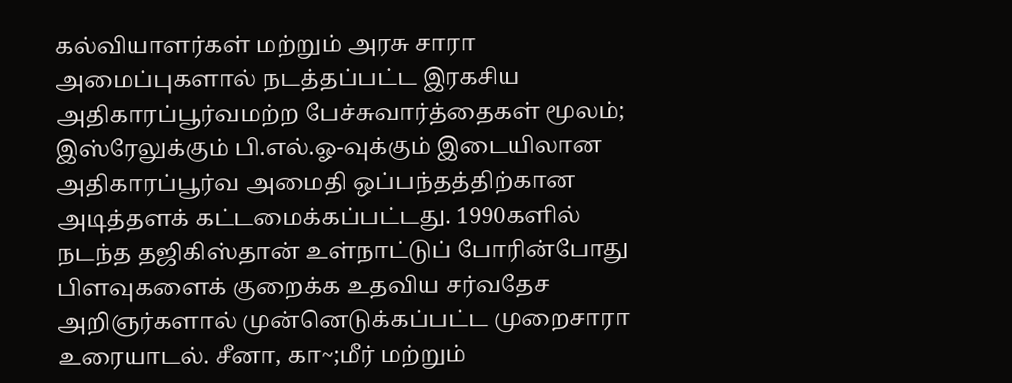கல்வியாளர்கள் மற்றும் அரசு சாரா அமைப்புகளால் நடத்தப்பட்ட இரகசிய அதிகாரப்பூர்வமற்ற பேச்சுவார்த்தைகள் மூலம்; இஸ்ரேலுக்கும் பி.எல்.ஓ-வுக்கும் இடையிலான அதிகாரப்பூர்வ அமைதி ஒப்பந்தத்திற்கான அடித்தளக் கட்டமைக்கப்பட்டது. 1990களில் நடந்த தஜிகிஸ்தான் உள்நாட்டுப் போரின்போது பிளவுகளைக் குறைக்க உதவிய சர்வதேச அறிஞர்களால் முன்னெடுக்கப்பட்ட முறைசாரா உரையாடல். சீனா, கா~;மீர் மற்றும்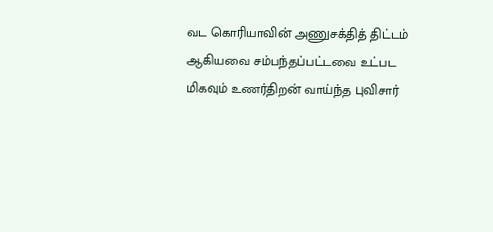வட கொரியாவின் அணுசக்தித் திட்டம் ஆகியவை சம்பந்தப்பட்டவை உட்பட மிகவும் உணர்திறன் வாய்ந்த புவிசார்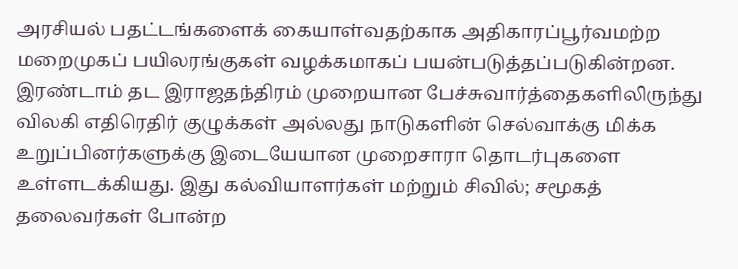அரசியல் பதட்டங்களைக் கையாள்வதற்காக அதிகாரப்பூர்வமற்ற மறைமுகப் பயிலரங்குகள் வழக்கமாகப் பயன்படுத்தப்படுகின்றன.
இரண்டாம் தட இராஜதந்திரம் முறையான பேச்சுவார்த்தைகளிலிருந்து விலகி எதிரெதிர் குழுக்கள் அல்லது நாடுகளின் செல்வாக்கு மிக்க உறுப்பினர்களுக்கு இடையேயான முறைசாரா தொடர்புகளை உள்ளடக்கியது. இது கல்வியாளர்கள் மற்றும் சிவில்; சமூகத் தலைவர்கள் போன்ற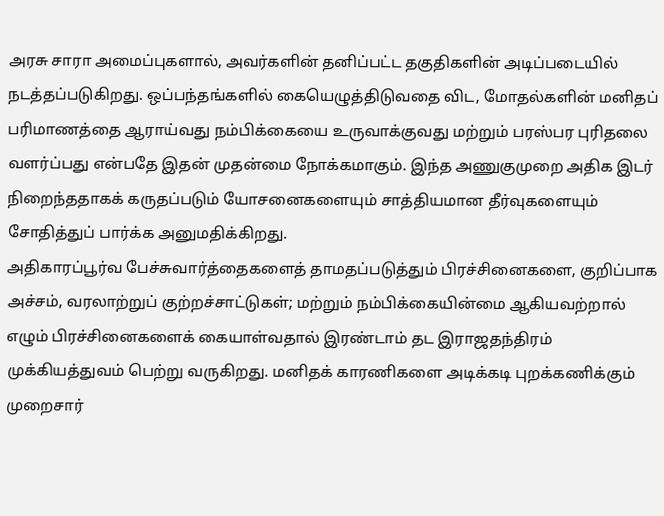அரசு சாரா அமைப்புகளால், அவர்களின் தனிப்பட்ட தகுதிகளின் அடிப்படையில் நடத்தப்படுகிறது. ஒப்பந்தங்களில் கையெழுத்திடுவதை விட, மோதல்களின் மனிதப் பரிமாணத்தை ஆராய்வது நம்பிக்கையை உருவாக்குவது மற்றும் பரஸ்பர புரிதலை வளர்ப்பது என்பதே இதன் முதன்மை நோக்கமாகும். இந்த அணுகுமுறை அதிக இடர் நிறைந்ததாகக் கருதப்படும் யோசனைகளையும் சாத்தியமான தீர்வுகளையும் சோதித்துப் பார்க்க அனுமதிக்கிறது.
அதிகாரப்பூர்வ பேச்சுவார்த்தைகளைத் தாமதப்படுத்தும் பிரச்சினைகளை, குறிப்பாக அச்சம், வரலாற்றுப் குற்றச்சாட்டுகள்; மற்றும் நம்பிக்கையின்மை ஆகியவற்றால் எழும் பிரச்சினைகளைக் கையாள்வதால் இரண்டாம் தட இராஜதந்திரம் முக்கியத்துவம் பெற்று வருகிறது. மனிதக் காரணிகளை அடிக்கடி புறக்கணிக்கும் முறைசார்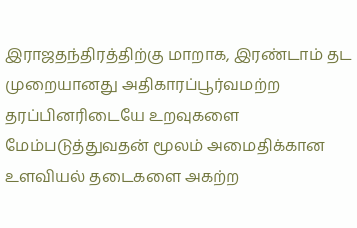இராஜதந்திரத்திற்கு மாறாக, இரண்டாம் தட முறையானது அதிகாரப்பூர்வமற்ற தரப்பினரிடையே உறவுகளை மேம்படுத்துவதன் மூலம் அமைதிக்கான உளவியல் தடைகளை அகற்ற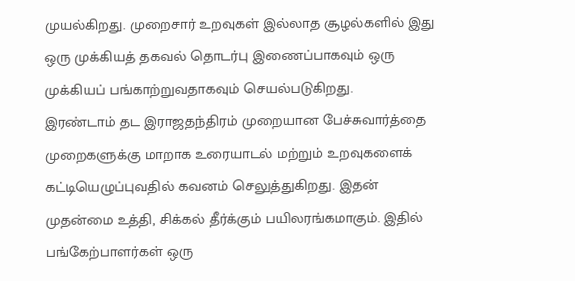முயல்கிறது. முறைசார் உறவுகள் இல்லாத சூழல்களில் இது ஒரு முக்கியத் தகவல் தொடர்பு இணைப்பாகவும் ஒரு முக்கியப் பங்காற்றுவதாகவும் செயல்படுகிறது.
இரண்டாம் தட இராஜதந்திரம் முறையான பேச்சுவார்த்தை முறைகளுக்கு மாறாக உரையாடல் மற்றும் உறவுகளைக் கட்டியெழுப்புவதில் கவனம் செலுத்துகிறது. இதன் முதன்மை உத்தி, சிக்கல் தீர்க்கும் பயிலரங்கமாகும். இதில் பங்கேற்பாளர்கள் ஒரு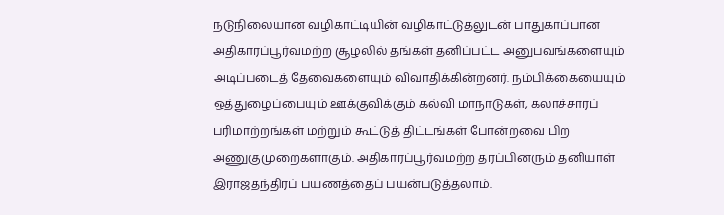நடுநிலையான வழிகாட்டியின் வழிகாட்டுதலுடன் பாதுகாப்பான அதிகாரப்பூர்வமற்ற சூழலில் தங்கள் தனிப்பட்ட அனுபவங்களையும் அடிப்படைத் தேவைகளையும் விவாதிக்கின்றனர். நம்பிக்கையையும் ஒத்துழைப்பையும் ஊக்குவிக்கும் கல்வி மாநாடுகள், கலாச்சாரப் பரிமாற்றங்கள் மற்றும் கூட்டுத் திட்டங்கள் போன்றவை பிற அணுகுமுறைகளாகும். அதிகாரப்பூர்வமற்ற தரப்பினரும் தனியாள் இராஜதந்திரப் பயணத்தைப் பயன்படுத்தலாம்.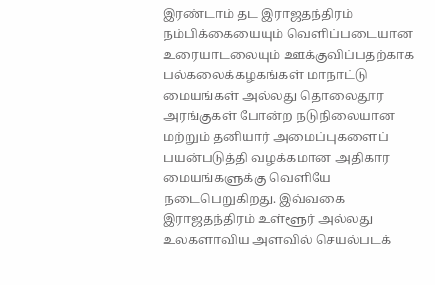இரண்டாம் தட இராஜதந்திரம் நம்பிக்கையையும் வெளிப்படையான உரையாடலையும் ஊக்குவிப்பதற்காக பல்கலைக்கழகங்கள் மாநாட்டு மையங்கள் அல்லது தொலைதூர அரங்குகள் போன்ற நடுநிலையான மற்றும் தனியார் அமைப்புகளைப் பயன்படுத்தி வழக்கமான அதிகார மையங்களுக்கு வெளியே நடைபெறுகிறது. இவ்வகை இராஜதந்திரம் உள்ளூர் அல்லது உலகளாவிய அளவில் செயல்படக்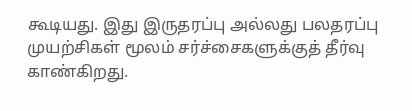கூடியது. இது இருதரப்பு அல்லது பலதரப்பு முயற்சிகள் மூலம் சர்ச்சைகளுக்குத் தீர்வு காண்கிறது.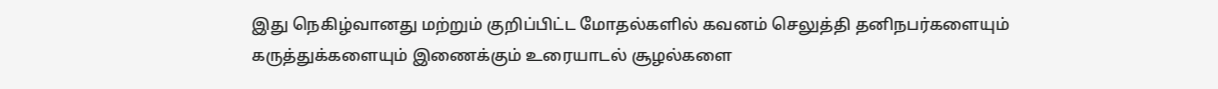இது நெகிழ்வானது மற்றும் குறிப்பிட்ட மோதல்களில் கவனம் செலுத்தி தனிநபர்களையும் கருத்துக்களையும் இணைக்கும் உரையாடல் சூழல்களை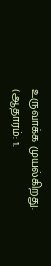உருவாக்க முயல்கிறது.
(ஆதாரம்: 1.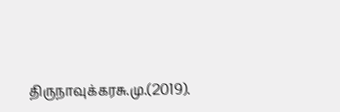திருநாவுக்கரசு.மு.(2019).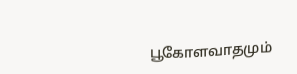பூகோளவாதமும்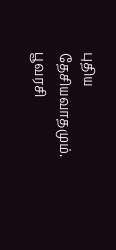புதிய தேசியவாதமும். பூவரசி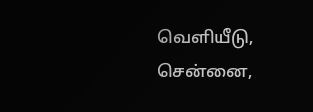வெளியீடு, சென்னை,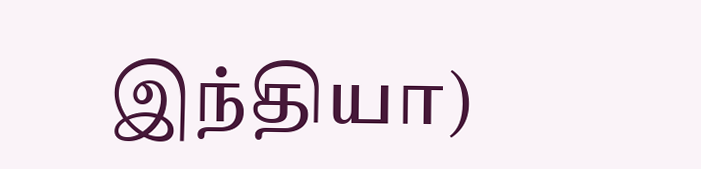இந்தியா)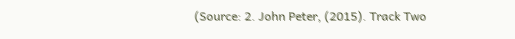(Source: 2. John Peter, (2015). Track Two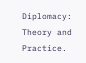Diplomacy: Theory and Practice.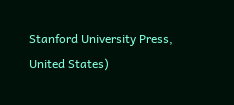Stanford University Press, United States)